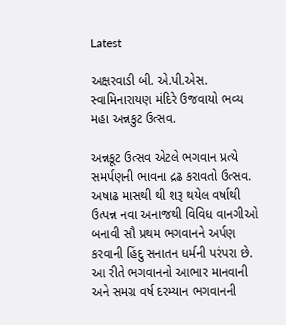Latest

અક્ષરવાડી બી. એ.પી.એસ. સ્વામિનારાયણ મંદિરે ઉજવાયો ભવ્ય મહા અન્નકુટ ઉત્સવ.

અન્નકૂટ ઉત્સવ એટલે ભગવાન પ્રત્યે સમર્પણની ભાવના દ્રઢ કરાવતો ઉત્સવ. અષાઢ માસથી થી શરૂ થયેલ વર્ષાથી ઉત્પન્ન નવા અનાજથી વિવિધ વાનગીઓ બનાવી સૌ પ્રથમ ભગવાનને અર્પણ કરવાની હિંદુ સનાતન ધર્મની પરંપરા છે. આ રીતે ભગવાનનો આભાર માનવાની અને સમગ્ર વર્ષ દરમ્યાન ભગવાનની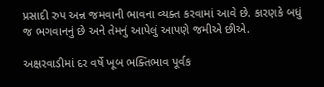પ્રસાદી રુપ અન્ન જમવાની ભાવના વ્યક્ત કરવામાં આવે છે. કારણકે બધું જ ભગવાનનું છે અને તેમનું આપેલું આપણે જમીએ છીએ.

અક્ષરવાડીમાં દર વર્ષે ખૂબ ભક્તિભાવ પૂર્વક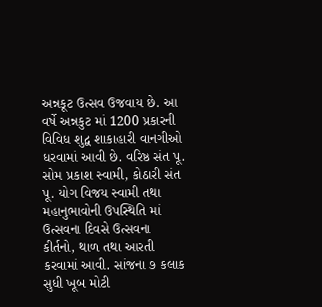અન્નકૂટ ઉત્સવ ઉજવાય છે. આ વર્ષે અન્નકુટ માં 1200 પ્રકારની વિવિધ શુદ્વ શાકાહારી વાનગીઓ ધરવામાં આવી છે. વરિષ્ઠ સંત પૂ. સોમ પ્રકાશ સ્વામી, કોઠારી સંત પૂ. યોગ વિજય સ્વામી તથા મહાનુભાવોની ઉપસ્થિતિ માં ઉત્સવના દિવસે ઉત્સવના કીર્તનો, થાળ તથા આરતી કરવામાં આવી. સાંજના ૭ કલાક સુધી ખૂબ મોટી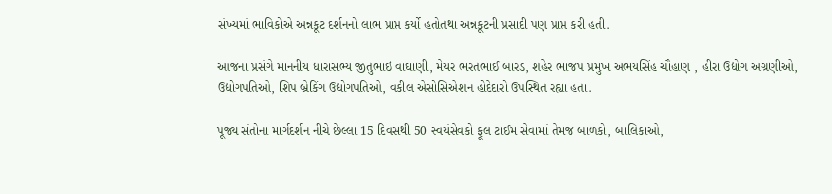સંખ્યમાં ભાવિકોએ અન્નકૂટ દર્શનનો લાભ પ્રાપ્ત કર્યો હતોતથા અન્નકૂટની પ્રસાદી પણ પ્રાપ્ત કરી હતી.

આજના પ્રસંગે માનનીય ધારાસભ્ય જીતુભાઇ વાઘાણી, મેયર ભરતભાઈ બારડ, શહેર ભાજપ પ્રમુખ અભયસિંહ ચૌહાણ , હીરા ઉદ્યોગ અગ્રણીઓ, ઉદ્યોગપતિઓ, શિપ બ્રેકિંગ ઉદ્યોગપતિઓ, વકીલ એસોસિએશન હોદેદારો ઉપસ્થિત રહ્યા હતા.

પૂજ્ય સંતોના માર્ગદર્શન નીચે છેલ્લા 15 દિવસથી 50 સ્વયંસેવકો ફૂલ ટાઈમ સેવામાં તેમજ બાળકો, બાલિકાઓ,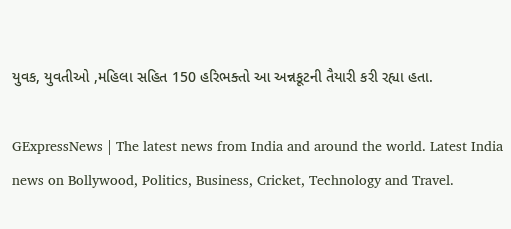યુવક, યુવતીઓ ,મહિલા સહિત 150 હરિભક્તો આ અન્નકૂટની તૈયારી કરી રહ્યા હતા.

GExpressNews | The latest news from India and around the world. Latest India news on Bollywood, Politics, Business, Cricket, Technology and Travel.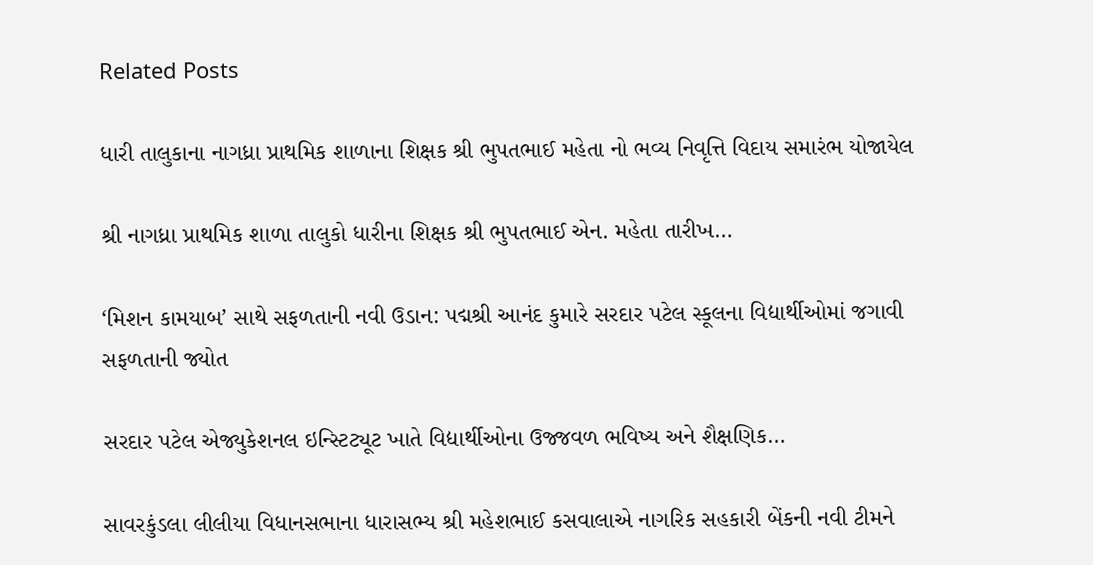Related Posts

ધારી તાલુકાના નાગધ્રા પ્રાથમિક શાળાના શિક્ષક શ્રી ભુપતભાઈ મહેતા નો ભવ્ય નિવૃત્તિ વિદાય સમારંભ યોજાયેલ

શ્રી નાગધ્રા પ્રાથમિક શાળા તાલુકો ધારીના શિક્ષક શ્રી ભુપતભાઈ એન. મહેતા તારીખ…

‘મિશન કામયાબ’ સાથે સફળતાની નવી ઉડાન: પદ્મશ્રી આનંદ કુમારે સરદાર પટેલ સ્કૂલના વિદ્યાર્થીઓમાં જગાવી સફળતાની જ્યોત

સરદાર પટેલ એજ્યુકેશનલ ઇન્સ્ટિટ્યૂટ ખાતે વિદ્યાર્થીઓના ઉજ્જવળ ભવિષ્ય અને શૈક્ષણિક…

સાવરકુંડલા લીલીયા વિધાનસભાના ધારાસભ્ય શ્રી મહેશભાઈ કસવાલાએ નાગરિક સહકારી બેંકની નવી ટીમને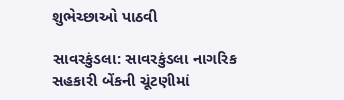શુભેચ્છાઓ પાઠવી

સાવરકુંડલા: સાવરકુંડલા નાગરિક સહકારી બેંકની ચૂંટણીમાં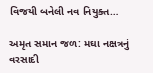વિજયી બનેલી નવ નિયુક્ત…

અમૃત સમાન જળ: મઘા નક્ષત્રનું વરસાદી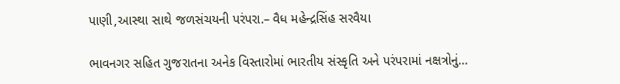પાણી,આસ્થા સાથે જળસંચયની પરંપરા.– વૈધ મહેન્દ્રસિંહ સરવૈયા

ભાવનગર સહિત ગુજરાતના અનેક વિસ્તારોમાં ભારતીય સંસ્કૃતિ અને પરંપરામાં નક્ષત્રોનું…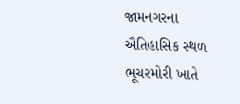જામનગરના ઐતિહાસિક સ્થળ ભૂચરમોરી ખાતે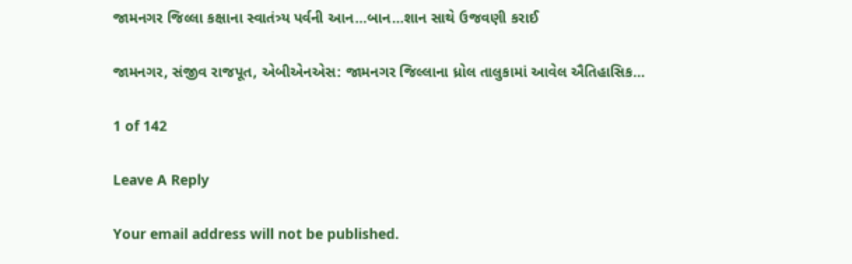જામનગર જિલ્લા કક્ષાના સ્વાતંત્ર્ય પર્વની આન…બાન…શાન સાથે ઉજવણી કરાઈ

જામનગર, સંજીવ રાજપૂત, એબીએનએસ: જામનગર જિલ્લાના ધ્રોલ તાલુકામાં આવેલ ઐતિહાસિક…

1 of 142

Leave A Reply

Your email address will not be published.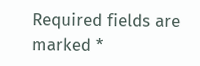Required fields are marked *